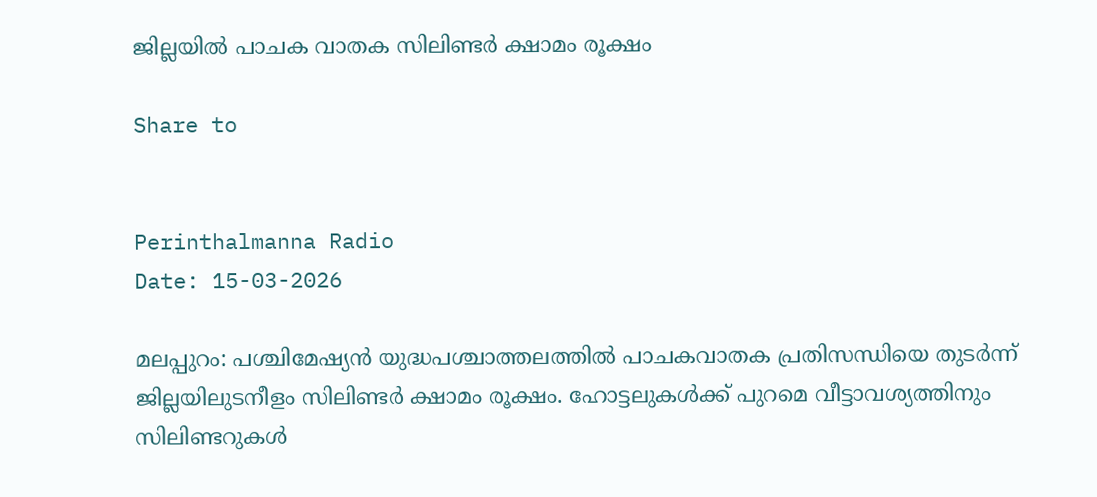ജില്ലയിൽ പാചക വാതക സിലിണ്ടർ ക്ഷാമം രൂക്ഷം

Share to


Perinthalmanna Radio
Date: 15-03-2026

മലപ്പുറം: പശ്ചിമേഷ്യൻ യുദ്ധപശ്ചാത്തലത്തിൽ പാചകവാതക പ്രതിസന്ധിയെ തുടർന്ന് ജില്ലയിലുടനീളം സിലിണ്ടർ ക്ഷാമം രൂക്ഷം. ഹോട്ടലുകൾക്ക് പുറമെ വീട്ടാവശ്യത്തിനും സിലിണ്ടറുകൾ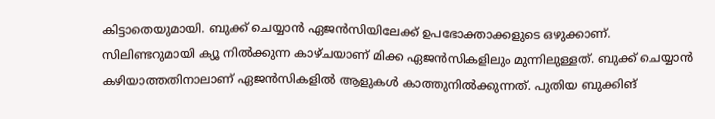കിട്ടാതെയുമായി. ബുക്ക് ചെയ്യാൻ ഏജൻസിയിലേക്ക് ഉപഭോക്താക്കളുടെ ഒഴുക്കാണ്. സിലിണ്ടറുമായി ക്യൂ നിൽക്കുന്ന കാഴ്ചയാണ് മിക്ക ഏജൻസികളിലും മുന്നിലുള്ളത്. ബുക്ക് ചെയ്യാൻ കഴിയാത്തതിനാലാണ് ഏജൻസികളിൽ ആളുകൾ കാത്തുനിൽക്കുന്നത്. പുതിയ ബുക്കിങ്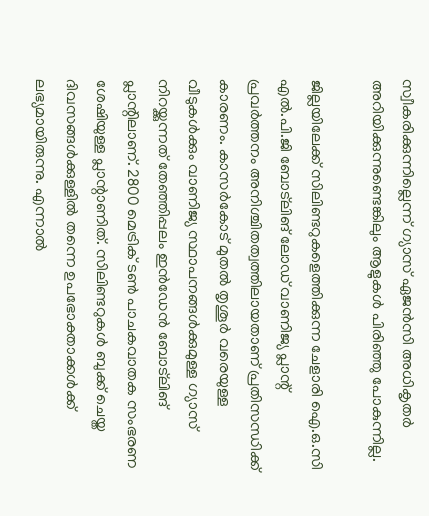സ്വീകരിക്കുന്നില്ലെന്ന് ഗ്യാസ് ഏജൻസി അധികൃതർ അറിയിക്കുന്നുണ്ടെങ്കിലും ആളുകൾ പിരിഞ്ഞു പോകുന്നില്ല.

ജില്ലയിലേക്ക് സിലിണ്ടറുകളെത്തിക്കുന്ന ചേളാരി ഐ.ഒ.സി എൽ.പി.ജി ബോട്ലിങ് ലോഡ് വാണിജ്യ പ്ലാന്റ് പ്രവർത്തനം അനിശ്ചിതത്വത്തിലായതാണ് പ്രതിസന്ധിക്ക് കാരണം. കാസർകോട് മുതൽ തൃശൂർ വരെയുള്ള വീടുകൾക്കും വാണിജ്യ സ്ഥാപനങ്ങൾക്കുമുള്ള ഗ്യാസ് നിറയ്ക്കുന്നത് തേഞ്ഞിപ്പലം ഇൻഡേൻ ബോട്ലിങ് പ്ലാന്റിലാണ്. 2800 മെട്രിക് ടൺ പാചകവാതക സംഭരണ ശേഷിയുള്ള പ്ലാന്റാണിത്. സിലിണ്ടറുകൾ ബുക്ക് ചെയ്ത ദിവസങ്ങൾക്കുള്ളിൽ തന്നെ ഉപഭോക്താക്കൾക്ക് ലഭ്യമായിരുന്നു. എന്നാൽ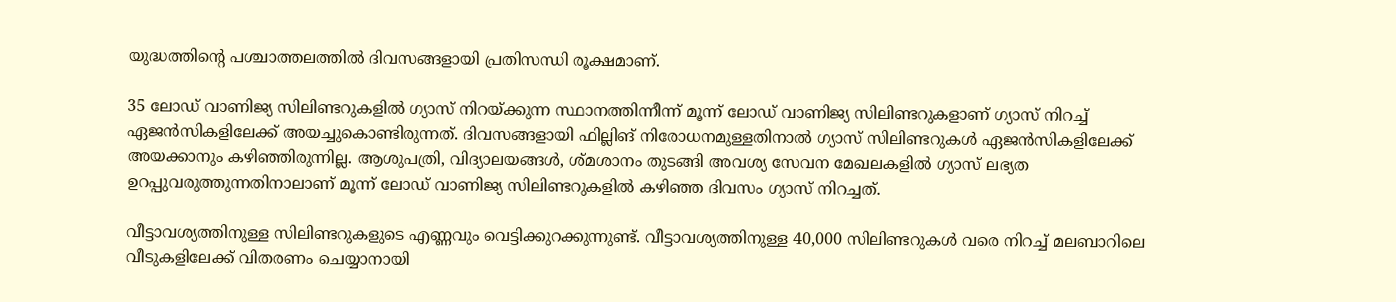യുദ്ധത്തിന്റെ പശ്ചാത്തലത്തിൽ ദിവസങ്ങളായി പ്രതിസന്ധി രൂക്ഷമാണ്.

35 ലോഡ് വാണിജ്യ സിലിണ്ടറുകളിൽ ഗ്യാസ് നിറയ്ക്കുന്ന സ്ഥാനത്തിന്നീന്ന് മൂന്ന് ലോഡ് വാണിജ്യ സിലിണ്ടറുകളാണ് ഗ്യാസ് നിറച്ച് ഏജൻസികളിലേക്ക് അയച്ചുകൊണ്ടിരുന്നത്. ദിവസങ്ങളായി ഫില്ലിങ് നിരോധനമുള്ളതിനാൽ ഗ്യാസ് സിലിണ്ടറുകൾ ഏജൻസികളിലേക്ക് അയക്കാനും കഴിഞ്ഞിരുന്നില്ല. ആശുപത്രി, വിദ്യാലയങ്ങൾ, ശ്മശാനം തുടങ്ങി അവശ്യ സേവന മേഖലകളിൽ ഗ്യാസ് ലഭ്യത ഉറപ്പുവരുത്തുന്നതിനാലാണ് മൂന്ന് ലോഡ് വാണിജ്യ സിലിണ്ടറുകളിൽ കഴിഞ്ഞ ദിവസം ഗ്യാസ് നിറച്ചത്.

വീട്ടാവശ്യത്തിനുള്ള സിലിണ്ടറുകളുടെ എണ്ണവും വെട്ടിക്കുറക്കുന്നുണ്ട്. വീട്ടാവശ്യത്തിനുള്ള 40,000 സിലിണ്ടറുകൾ വരെ നിറച്ച് മലബാറിലെ വീടുകളിലേക്ക് വിതരണം ചെയ്യാനായി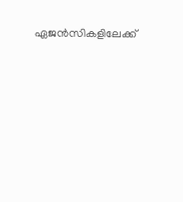ഏജൻസികളിലേക്ക്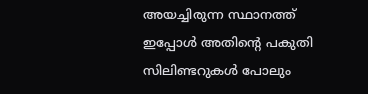അയച്ചിരുന്ന സ്ഥാനത്ത് ഇപ്പോൾ അതിന്റെ പകുതി സിലിണ്ടറുകൾ പോലും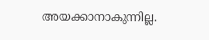അയക്കാനാകുന്നില്ല.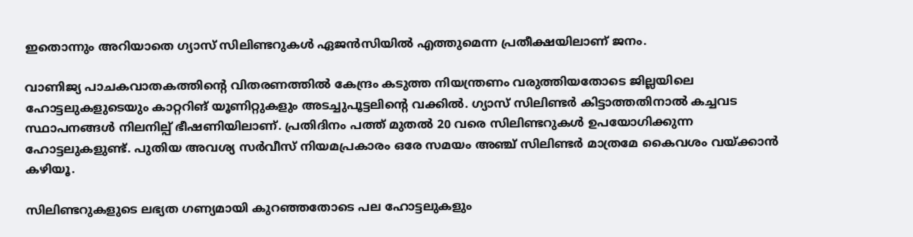ഇതൊന്നും അറിയാതെ ഗ്യാസ് സിലിണ്ടറുകൾ ഏജൻസിയിൽ എത്തുമെന്ന പ്രതീക്ഷയിലാണ് ജനം.

വാണിജ്യ പാചകവാതകത്തിന്റെ വിതരണത്തിൽ കേന്ദ്രം കടുത്ത നിയന്ത്രണം വരുത്തിയതോടെ ജില്ലയിലെ ഹോട്ടലുകളുടെയും കാറ്ററിങ് യൂണിറ്റുകളും അടച്ചുപൂട്ടലിന്റെ വക്കിൽ. ഗ്യാസ് സിലിണ്ടർ കിട്ടാത്തതിനാൽ കച്ചവട സ്ഥാപനങ്ങൾ നിലനില്പ് ഭീഷണിയിലാണ്. പ്രതിദിനം പത്ത് മുതൽ 20 വരെ സിലിണ്ടറുകൾ ഉപയോഗിക്കുന്ന ഹോട്ടലുകളുണ്ട്. പുതിയ അവശ്യ സർവീസ് നിയമപ്രകാരം ഒരേ സമയം അഞ്ച് സിലിണ്ടർ മാത്രമേ കൈവശം വയ്ക്കാൻ കഴിയൂ.

സിലിണ്ടറുകളുടെ ലഭ്യത ഗണ്യമായി കുറഞ്ഞതോടെ പല ഹോട്ടലുകളും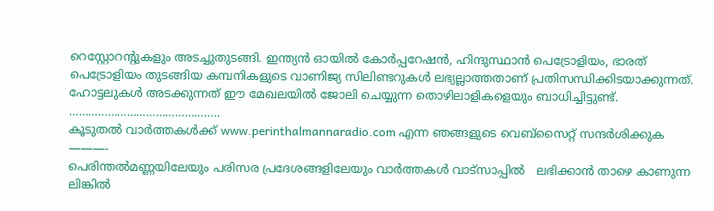റെസ്റ്റോറന്റുകളും അടച്ചുതുടങ്ങി. ഇന്ത്യൻ ഓയിൽ കോർപ്പറേഷൻ, ഹിന്ദുസ്ഥാൻ പെട്രോളിയം, ഭാരത് പെട്രോളിയം തുടങ്ങിയ കമ്പനികളുടെ വാണിജ്യ സിലിണ്ടറുകൾ ലഭ്യല്ലാത്തതാണ് പ്രതിസന്ധിക്കിടയാക്കുന്നത്. ഹോട്ടലുകൾ അടക്കുന്നത് ഈ മേഖലയിൽ ജോലി ചെയ്യുന്ന തൊഴിലാളികളെയും ബാധിച്ചിട്ടുണ്ട്.
………………………………………..
കൂടുതൽ വാർത്തകൾക്ക് www.perinthalmannaradio.com എന്ന ഞങ്ങളുടെ വെബ്സൈറ്റ് സന്ദര്‍ശിക്കുക
———-
പെരിന്തൽമണ്ണയിലേയും പരിസര പ്രദേശങ്ങളിലേയും വാർത്തകൾ വാട്സാപ്പിൽ   ലഭിക്കാൻ താഴെ കാണുന്ന ലിങ്കിൽ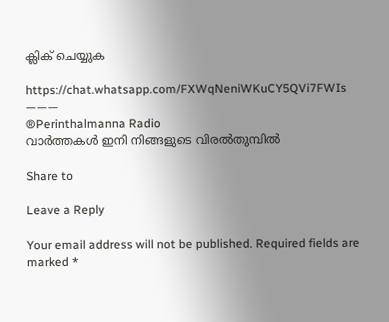ക്ലിക് ചെയ്യുക

https://chat.whatsapp.com/FXWqNeniWKuCY5QVi7FWIs
———
®Perinthalmanna Radio
വാർത്തകൾ ഇനി നിങ്ങളുടെ വിരൽതുമ്പിൽ

Share to

Leave a Reply

Your email address will not be published. Required fields are marked *